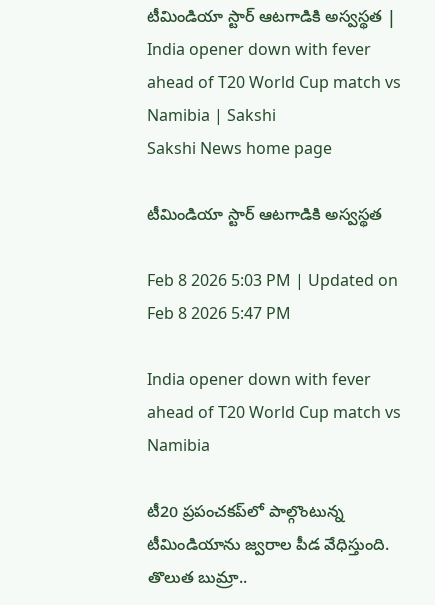టీమిండియా స్టార్‌ ఆటగాడికి అస్వస్థత | India opener down with fever ahead of T20 World Cup match vs Namibia | Sakshi
Sakshi News home page

టీమిండియా స్టార్‌ ఆటగాడికి అస్వస్థత

Feb 8 2026 5:03 PM | Updated on Feb 8 2026 5:47 PM

India opener down with fever ahead of T20 World Cup match vs Namibia

టీ20 ప్రపంచకప్‌లో పాల్గొంటున్న టీమిండియాను జ్వరాల పీడ వేధిస్తుంది. తొలుత బుమ్రా..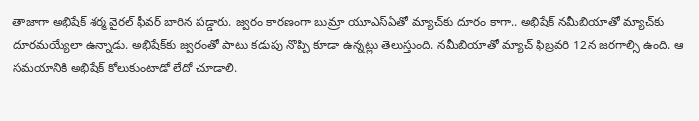తాజాగా అభిషేక్‌ శర్మ వైరల్‌ ఫీవర్‌ బారిన పడ్డారు. జ్వరం కారణంగా బుమ్రా యూఎస్‌ఏతో మ్యాచ్‌కు దూరం కాగా.. అభిషేక్‌ నమీబియాతో మ్యాచ్‌కు దూరమయ్యేలా ఉన్నాడు. అభిషేక్‌కు జ్వరంతో పాటు కడుపు నొప్పి కూడా ఉన్నట్లు తెలుస్తుంది. నమీబియాతో మ్యాచ్‌ ఫిబ్రవరి 12న జరగాల్సి ఉంది. ఆ సమయానికి అభిషేక్‌ కోలుకుంటాడో లేదో చూడాలి.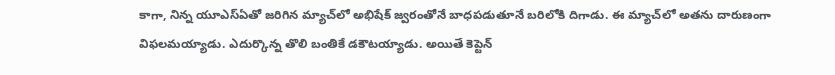కాగా, నిన్న యూఎస్‌ఏతో జరిగిన మ్యాచ్‌లో అభిషేక్‌ జ్వరంతోనే బాధపడుతూనే బరిలోకి దిగాడు. ఈ మ్యాచ్‌లో అతను దారుణంగా విఫలమయ్యాడు. ఎదుర్కొన్న తొలి బంతికే డకౌటయ్యాడు. అయితే కెప్టెన్‌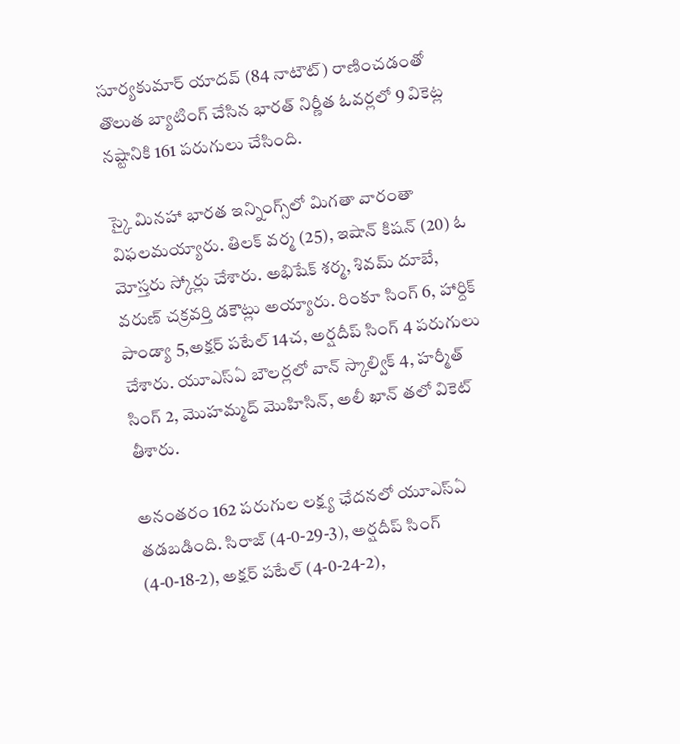సూర్యకుమార్‌ యాదవ్‌ (84 నాటౌట్‌) రాణించడంతో తొలుత బ్యాటింగ్‌ చేసిన భారత్‌ నిర్ణీత ఓవర్లలో 9 వికెట్ల నష్టానికి 161 పరుగులు చేసింది.

స్కై మినహా భారత ఇన్నింగ్స్‌లో మిగతా వారంతా విఫలమయ్యారు. తిలక్‌ వర్మ (25), ఇషాన్‌ కిషన్‌ (20) ఓ మోస్తరు స్కోర్లు చేశారు. అభిషేక్‌ శర్మ, శివమ్‌ దూబే, వరుణ్‌ చక్రవర్తి డకౌట్లు అయ్యారు. రింకూ సింగ్‌ 6, హార్దిక్‌ పాండ్యా 5,అక్షర్‌ పటేల్‌ 14చ, అర్షదీప్‌ సింగ్‌ 4 పరుగులు చేశారు. యూఎస్‌ఏ బౌలర్లలో వాన్‌ స్కాల్విక్‌ 4, హర్మీత్‌ సింగ్‌ 2, మొహమ్మద్‌ మొహిసిన్‌, అలీ ఖాన్‌ తలో వికెట్‌ తీశారు.

అనంతరం 162 పరుగుల లక్ష్య ఛేదనలో యూఎస్‌ఏ తడబడింది. సిరాజ్‌ (4-0-29-3), అర్షదీప్‌ సింగ్‌ (4-0-18-2), అక్షర్‌ పటేల్‌ (4-0-24-2),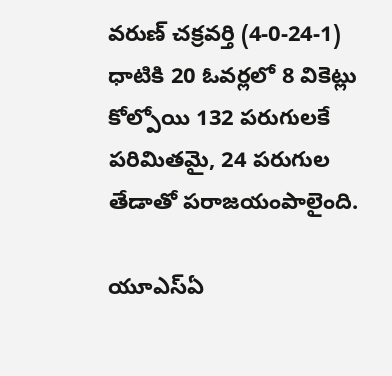వరుణ్‌ చక్రవర్తి (4-0-24-1) ధాటికి 20 ఓవర్లలో 8 వికెట్లు కోల్పోయి 132 పరుగులకే పరిమితమై, 24 పరుగుల తేడాతో పరాజయంపాలైంది.

యూఎస్ఏ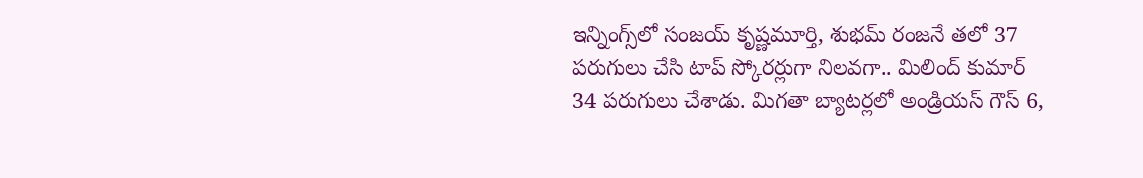ఇన్నింగ్స్‌లో సంజయ్‌ కృష్ణమూర్తి, శుభమ్‌ రంజనే తలో 37 పరుగులు చేసి టాప్‌ స్కోరర్లుగా నిలవగా.. మిలింద్‌ కుమార్‌ 34 పరుగులు చేశాడు. మిగతా బ్యాటర్లలో అండ్రియస్‌ గౌస్‌ 6,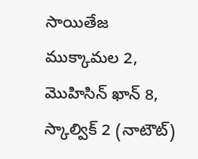సాయితేజ ముక్కామల 2, మొహిసిన్‌ ఖాన్‌ 8, స్కాల్విక్‌ 2 (నాటౌట్‌)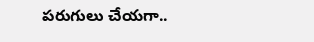పరుగులు చేయగా..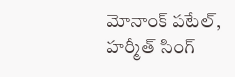మోనాంక్‌ పటేల్‌, హర్మీత్‌ సింగ్‌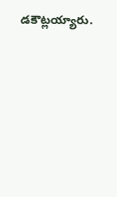డకౌట్లయ్యారు.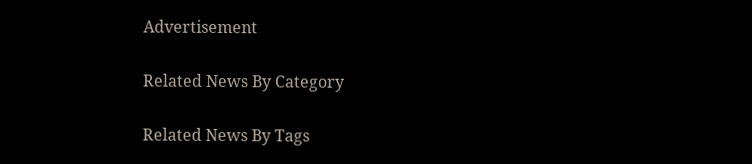Advertisement

Related News By Category

Related News By Tags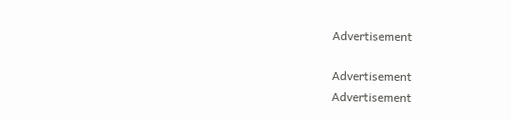Advertisement

Advertisement
Advertisement